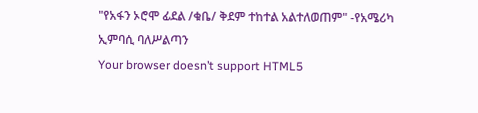"የአፋን ኦሮሞ ፊደል /ቁቤ/ ቅደም ተከተል አልተለወጠም" -የአሜሪካ ኢምባሲ ባለሥልጣን
Your browser doesn’t support HTML5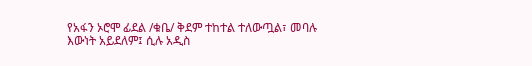የአፋን ኦሮሞ ፊደል /ቁቤ/ ቅደም ተከተል ተለውጧል፣ መባሉ እውነት አይደለም፤ ሲሉ አዲስ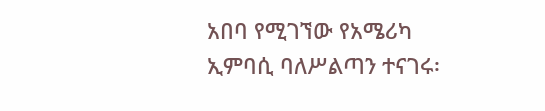አበባ የሚገኘው የአሜሪካ ኢምባሲ ባለሥልጣን ተናገሩ፡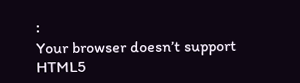፡
Your browser doesn’t support HTML5